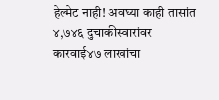हेल्मेट नाही! अवघ्या काही तासांत ४,७४६ दुचाकीस्वारांवर कारवाई४७ लाखांचा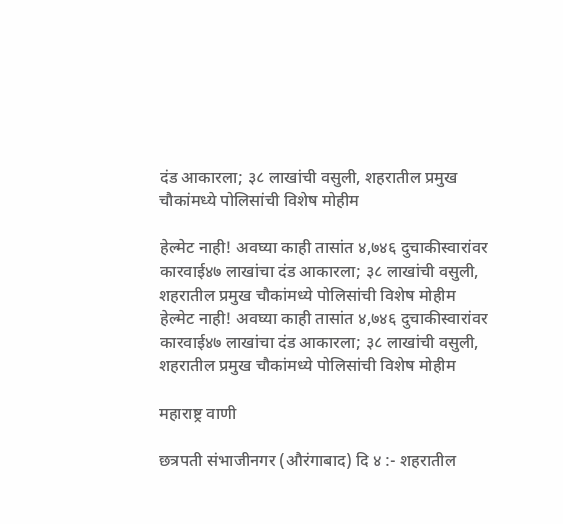दंड आकारला; ३८ लाखांची वसुली, शहरातील प्रमुख चौकांमध्ये पोलिसांची विशेष मोहीम

हेल्मेट नाही! अवघ्या काही तासांत ४,७४६ दुचाकीस्वारांवर कारवाई४७ लाखांचा दंड आकारला; ३८ लाखांची वसुली, शहरातील प्रमुख चौकांमध्ये पोलिसांची विशेष मोहीम
हेल्मेट नाही! अवघ्या काही तासांत ४,७४६ दुचाकीस्वारांवर कारवाई४७ लाखांचा दंड आकारला; ३८ लाखांची वसुली, शहरातील प्रमुख चौकांमध्ये पोलिसांची विशेष मोहीम

महाराष्ट्र वाणी

छत्रपती संभाजीनगर (औरंगाबाद) दि ४ :- शहरातील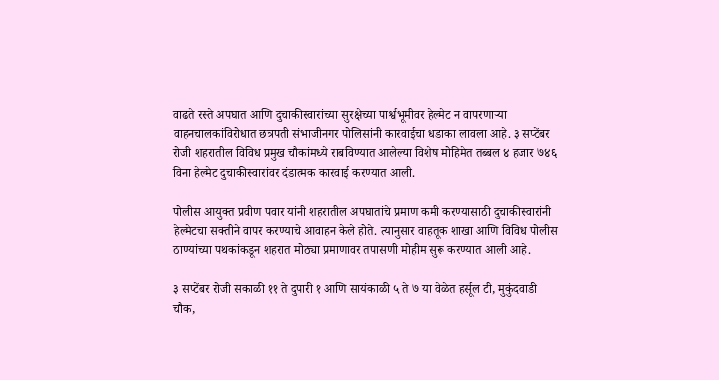वाढते रस्ते अपघात आणि दुचाकीस्वारांच्या सुरक्षेच्या पार्श्वभूमीवर हेल्मेट न वापरणाऱ्या वाहनचालकांविरोधात छत्रपती संभाजीनगर पोलिसांनी कारवाईचा धडाका लावला आहे. ३ सप्टेंबर रोजी शहरातील विविध प्रमुख चौकांमध्ये राबविण्यात आलेल्या विशेष मोहिमेत तब्बल ४ हजार ७४६ विना हेल्मेट दुचाकीस्वारांवर दंडात्मक कारवाई करण्यात आली.

पोलीस आयुक्त प्रवीण पवार यांनी शहरातील अपघातांचे प्रमाण कमी करण्यासाठी दुचाकीस्वारांनी हेल्मेटचा सक्तीने वापर करण्याचे आवाहन केले होते. त्यानुसार वाहतूक शाखा आणि विविध पोलीस ठाण्यांच्या पथकांकडून शहरात मोठ्या प्रमाणावर तपासणी मोहीम सुरू करण्यात आली आहे.

३ सप्टेंबर रोजी सकाळी ११ ते दुपारी १ आणि सायंकाळी ५ ते ७ या वेळेत हर्सूल टी, मुकुंदवाडी चौक,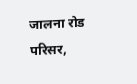जालना रोड परिसर,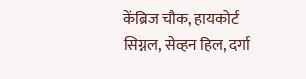केंब्रिज चौक, हायकोर्ट सिग्नल, सेव्हन हिल, दर्गा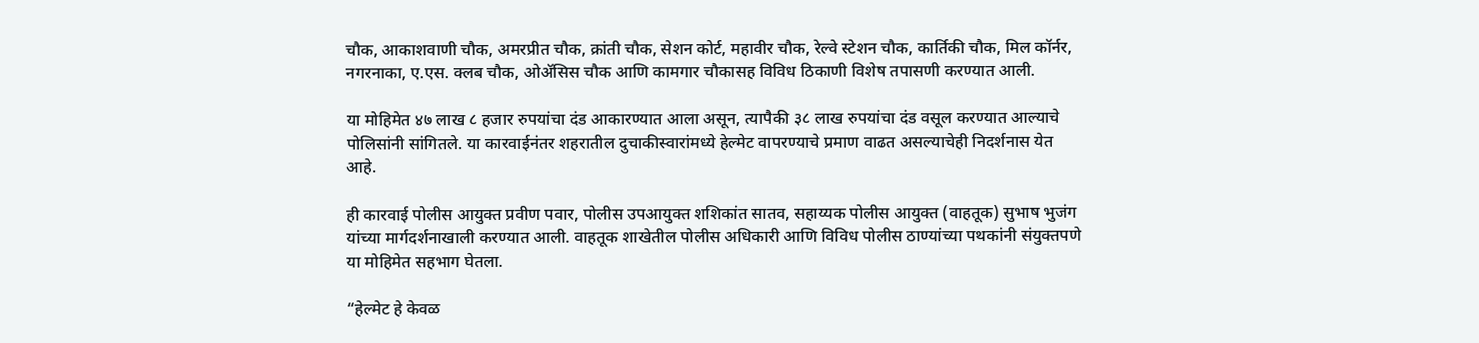चौक, आकाशवाणी चौक, अमरप्रीत चौक, क्रांती चौक, सेशन कोर्ट, महावीर चौक, रेल्वे स्टेशन चौक, कार्तिकी चौक, मिल कॉर्नर, नगरनाका, ए.एस. क्लब चौक, ओॲसिस चौक आणि कामगार चौकासह विविध ठिकाणी विशेष तपासणी करण्यात आली.

या मोहिमेत ४७ लाख ८ हजार रुपयांचा दंड आकारण्यात आला असून, त्यापैकी ३८ लाख रुपयांचा दंड वसूल करण्यात आल्याचे पोलिसांनी सांगितले. या कारवाईनंतर शहरातील दुचाकीस्वारांमध्ये हेल्मेट वापरण्याचे प्रमाण वाढत असल्याचेही निदर्शनास येत आहे.

ही कारवाई पोलीस आयुक्त प्रवीण पवार, पोलीस उपआयुक्त शशिकांत सातव, सहाय्यक पोलीस आयुक्त (वाहतूक) सुभाष भुजंग यांच्या मार्गदर्शनाखाली करण्यात आली. वाहतूक शाखेतील पोलीस अधिकारी आणि विविध पोलीस ठाण्यांच्या पथकांनी संयुक्तपणे या मोहिमेत सहभाग घेतला.

“हेल्मेट हे केवळ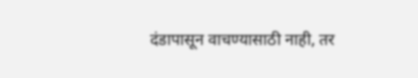दंडापासून वाचण्यासाठी नाही, तर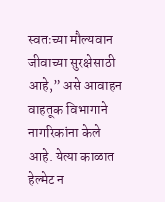स्वतःच्या मौल्यवान जीवाच्या सुरक्षेसाठी आहे,” असे आवाहन वाहतूक विभागाने नागरिकांना केले आहे. येत्या काळात हेल्मेट न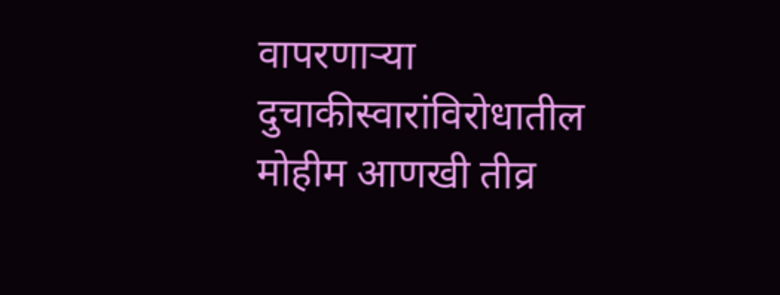वापरणाऱ्या दुचाकीस्वारांविरोधातील मोहीम आणखी तीव्र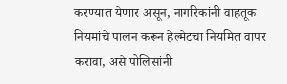करण्यात येणार असून, नागरिकांनी वाहतूक नियमांचे पालन करून हेल्मेटचा नियमित वापर करावा, असे पोलिसांनी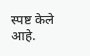स्पष्ट केले आहे.